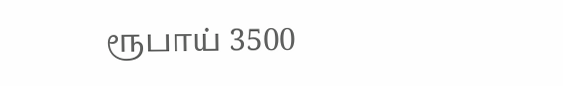ரூபாய் 3500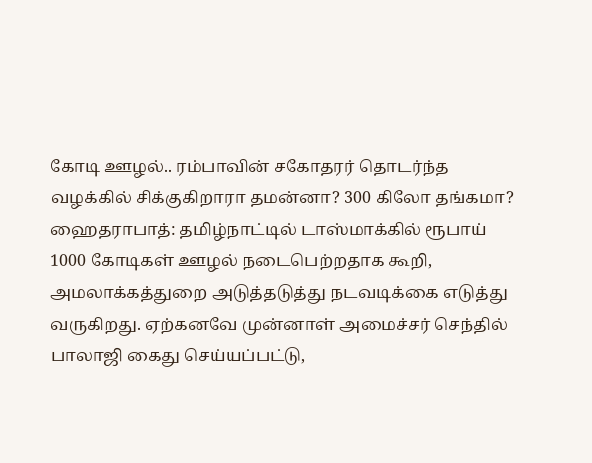கோடி ஊழல்.. ரம்பாவின் சகோதரர் தொடர்ந்த வழக்கில் சிக்குகிறாரா தமன்னா? 300 கிலோ தங்கமா?
ஹைதராபாத்: தமிழ்நாட்டில் டாஸ்மாக்கில் ரூபாய் 1000 கோடிகள் ஊழல் நடைபெற்றதாக கூறி, அமலாக்கத்துறை அடுத்தடுத்து நடவடிக்கை எடுத்து வருகிறது. ஏற்கனவே முன்னாள் அமைச்சர் செந்தில் பாலாஜி கைது செய்யப்பட்டு,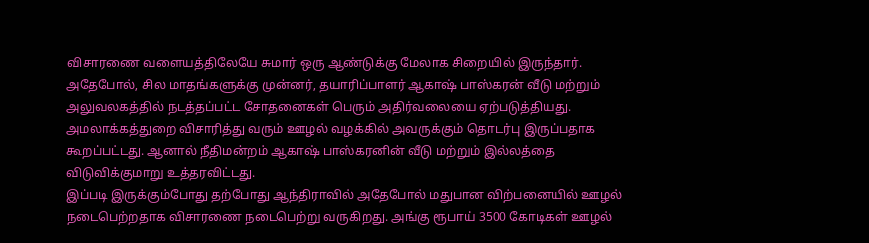விசாரணை வளையத்திலேயே சுமார் ஒரு ஆண்டுக்கு மேலாக சிறையில் இருந்தார். அதேபோல், சில மாதங்களுக்கு முன்னர், தயாரிப்பாளர் ஆகாஷ் பாஸ்கரன் வீடு மற்றும் அலுவலகத்தில் நடத்தப்பட்ட சோதனைகள் பெரும் அதிர்வலையை ஏற்படுத்தியது. அமலாக்கத்துறை விசாரித்து வரும் ஊழல் வழக்கில் அவருக்கும் தொடர்பு இருப்பதாக கூறப்பட்டது. ஆனால் நீதிமன்றம் ஆகாஷ் பாஸ்கரனின் வீடு மற்றும் இல்லத்தை விடுவிக்குமாறு உத்தரவிட்டது.
இப்படி இருக்கும்போது தற்போது ஆந்திராவில் அதேபோல் மதுபான விற்பனையில் ஊழல் நடைபெற்றதாக விசாரணை நடைபெற்று வருகிறது. அங்கு ரூபாய் 3500 கோடிகள் ஊழல்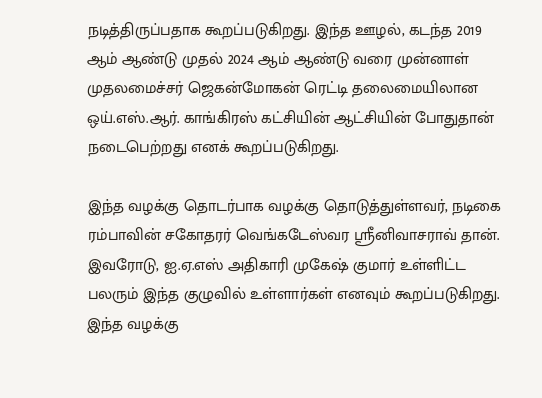நடித்திருப்பதாக கூறப்படுகிறது. இந்த ஊழல், கடந்த 2019 ஆம் ஆண்டு முதல் 2024 ஆம் ஆண்டு வரை முன்னாள் முதலமைச்சர் ஜெகன்மோகன் ரெட்டி தலைமையிலான ஒய்.எஸ்.ஆர். காங்கிரஸ் கட்சியின் ஆட்சியின் போதுதான் நடைபெற்றது எனக் கூறப்படுகிறது.

இந்த வழக்கு தொடர்பாக வழக்கு தொடுத்துள்ளவர், நடிகை ரம்பாவின் சகோதரர் வெங்கடேஸ்வர ஸ்ரீனிவாசராவ் தான். இவரோடு, ஐ.ஏ.எஸ் அதிகாரி முகேஷ் குமார் உள்ளிட்ட பலரும் இந்த குழுவில் உள்ளார்கள் எனவும் கூறப்படுகிறது. இந்த வழக்கு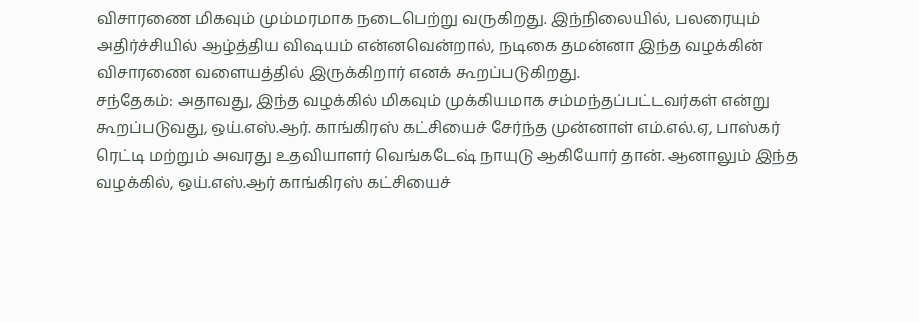விசாரணை மிகவும் மும்மரமாக நடைபெற்று வருகிறது. இந்நிலையில், பலரையும் அதிர்ச்சியில் ஆழ்த்திய விஷயம் என்னவென்றால், நடிகை தமன்னா இந்த வழக்கின் விசாரணை வளையத்தில் இருக்கிறார் எனக் கூறப்படுகிறது.
சந்தேகம்: அதாவது, இந்த வழக்கில் மிகவும் முக்கியமாக சம்மந்தப்பட்டவர்கள் என்று கூறப்படுவது, ஒய்.எஸ்.ஆர். காங்கிரஸ் கட்சியைச் சேர்ந்த முன்னாள் எம்.எல்.ஏ, பாஸ்கர் ரெட்டி மற்றும் அவரது உதவியாளர் வெங்கடேஷ் நாயுடு ஆகியோர் தான். ஆனாலும் இந்த வழக்கில், ஒய்.எஸ்.ஆர் காங்கிரஸ் கட்சியைச்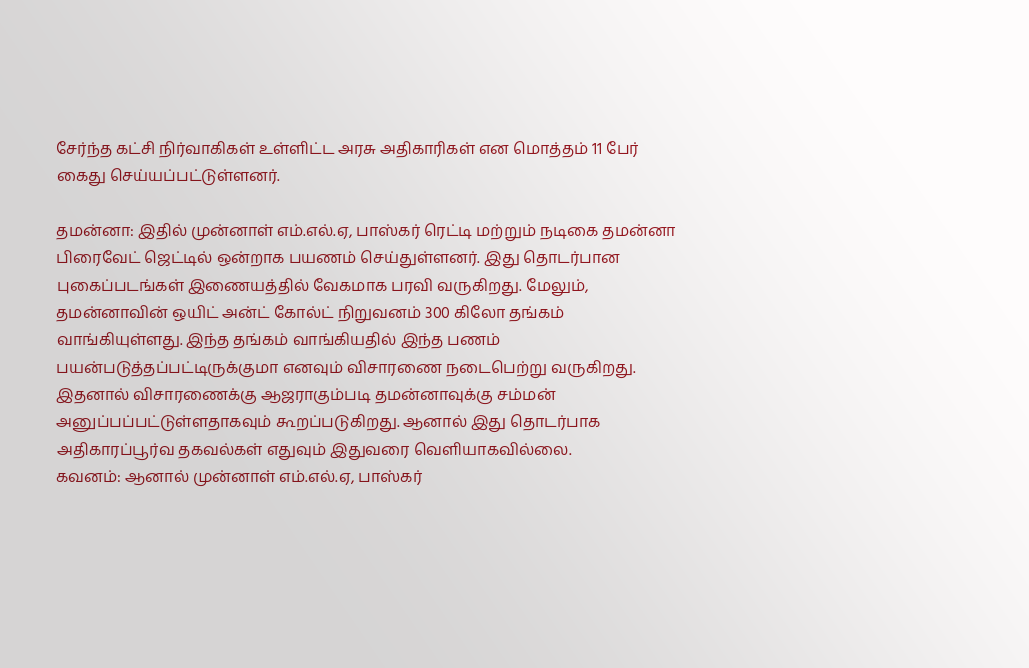சேர்ந்த கட்சி நிர்வாகிகள் உள்ளிட்ட அரசு அதிகாரிகள் என மொத்தம் 11 பேர் கைது செய்யப்பட்டுள்ளனர்.

தமன்னா: இதில் முன்னாள் எம்.எல்.ஏ, பாஸ்கர் ரெட்டி மற்றும் நடிகை தமன்னா பிரைவேட் ஜெட்டில் ஒன்றாக பயணம் செய்துள்ளனர். இது தொடர்பான புகைப்படங்கள் இணையத்தில் வேகமாக பரவி வருகிறது. மேலும், தமன்னாவின் ஒயிட் அன்ட் கோல்ட் நிறுவனம் 300 கிலோ தங்கம் வாங்கியுள்ளது. இந்த தங்கம் வாங்கியதில் இந்த பணம் பயன்படுத்தப்பட்டிருக்குமா எனவும் விசாரணை நடைபெற்று வருகிறது. இதனால் விசாரணைக்கு ஆஜராகும்படி தமன்னாவுக்கு சம்மன் அனுப்பப்பட்டுள்ளதாகவும் கூறப்படுகிறது. ஆனால் இது தொடர்பாக அதிகாரப்பூர்வ தகவல்கள் எதுவும் இதுவரை வெளியாகவில்லை.
கவனம்: ஆனால் முன்னாள் எம்.எல்.ஏ, பாஸ்கர்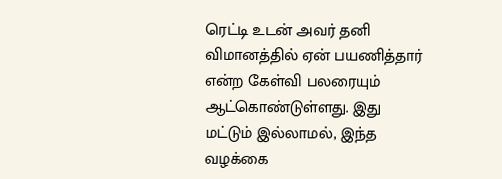ரெட்டி உடன் அவர் தனி விமானத்தில் ஏன் பயணித்தார் என்ற கேள்வி பலரையும் ஆட்கொண்டுள்ளது. இது மட்டும் இல்லாமல், இந்த வழக்கை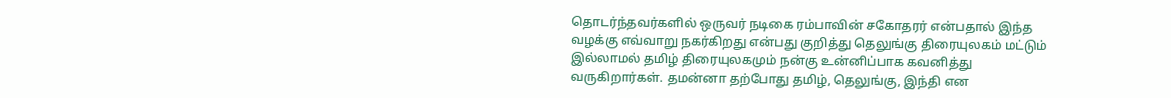தொடர்ந்தவர்களில் ஒருவர் நடிகை ரம்பாவின் சகோதரர் என்பதால் இந்த வழக்கு எவ்வாறு நகர்கிறது என்பது குறித்து தெலுங்கு திரையுலகம் மட்டும் இல்லாமல் தமிழ் திரையுலகமும் நன்கு உன்னிப்பாக கவனித்து வருகிறார்கள். தமன்னா தற்போது தமிழ், தெலுங்கு, இந்தி என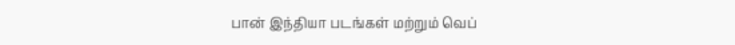பான் இந்தியா படங்கள் மற்றும் வெப்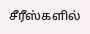சீரீஸ்களில்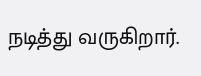நடித்து வருகிறார்.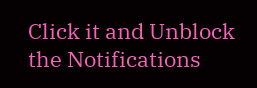Click it and Unblock the Notifications